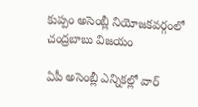కుప్పం అసెంబ్లీ నియోజకవర్గంలో చంద్రబాబు విజయం

ఏపీ అసెంబ్లీ ఎన్నికల్లో వార్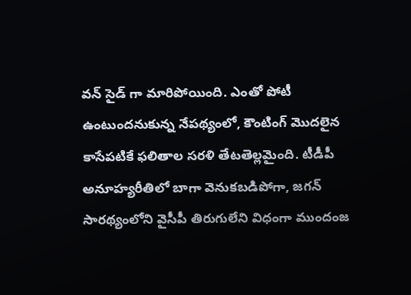వన్ సైడ్ గా మారిపోయింది. ఎంతో పోటీ ఉంటుందనుకున్న నేపథ్యంలో, కౌంటింగ్ మొదలైన కాసేపటికే ఫలితాల సరళి తేటతెల్లమైంది. టీడీపీ అనూహ్యరీతిలో బాగా వెనుకబడిపోగా, జగన్ సారథ్యంలోని వైసీపీ తిరుగులేని విధంగా ముందంజ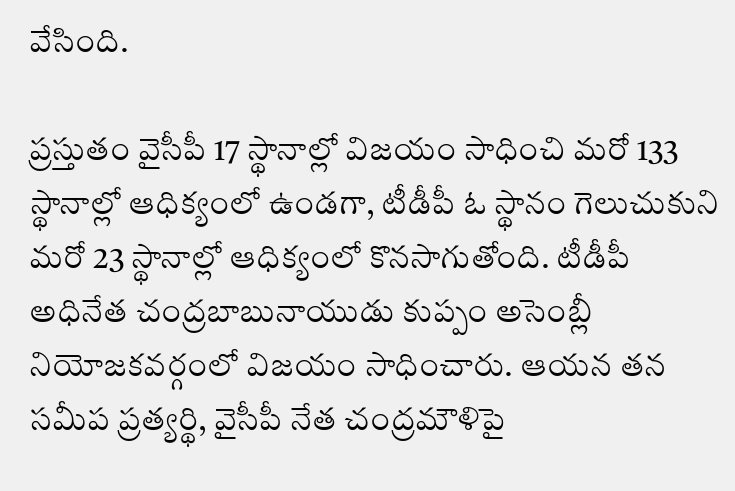వేసింది.

ప్రస్తుతం వైసీపీ 17 స్థానాల్లో విజయం సాధించి మరో 133 స్థానాల్లో ఆధిక్యంలో ఉండగా, టీడీపీ ఓ స్థానం గెలుచుకుని మరో 23 స్థానాల్లో ఆధిక్యంలో కొనసాగుతోంది. టీడీపీ అధినేత చంద్రబాబునాయుడు కుప్పం అసెంబ్లీ నియోజకవర్గంలో విజయం సాధించారు. ఆయన తన సమీప ప్రత్యర్థి, వైసీపీ నేత చంద్రమౌళిపై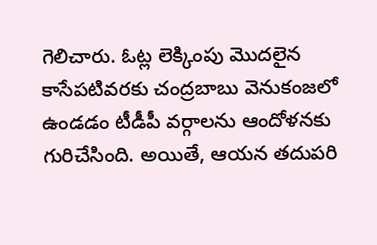గెలిచారు. ఓట్ల లెక్కింపు మొదలైన కాసేపటివరకు చంద్రబాబు వెనుకంజలో ఉండడం టీడీపీ వర్గాలను ఆందోళనకు గురిచేసింది. అయితే, ఆయన తదుపరి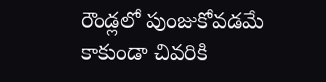రౌండ్లలో పుంజుకోవడమే కాకుండా చివరికి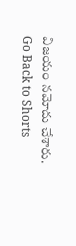విజయం నమోదు చేశారు.
Go Back to Shorts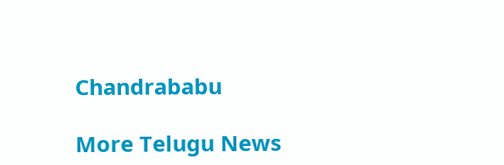Chandrababu

More Telugu News